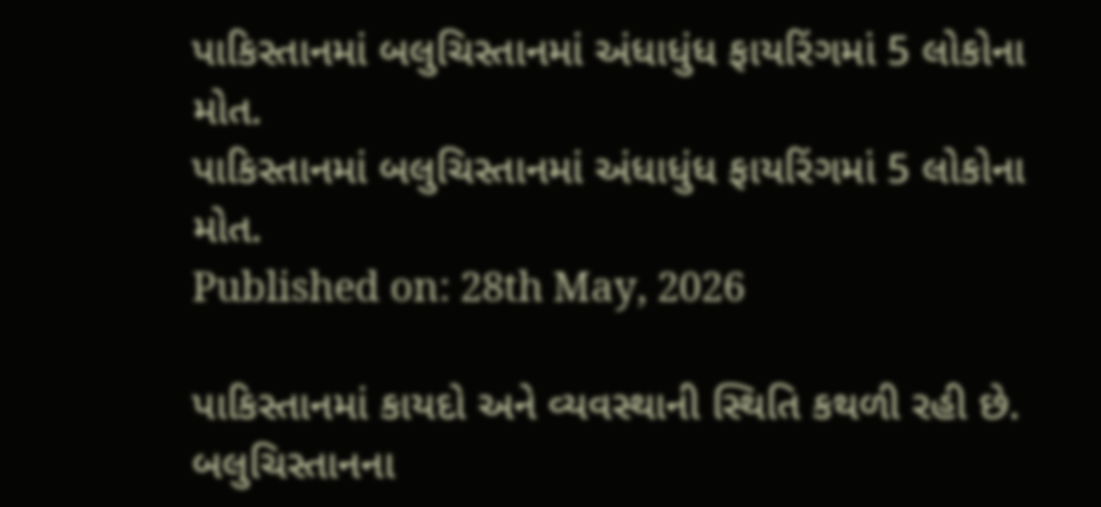પાકિસ્તાનમાં બલુચિસ્તાનમાં અંધાધુંધ ફાયરિંગમાં 5 લોકોના મોત.
પાકિસ્તાનમાં બલુચિસ્તાનમાં અંધાધુંધ ફાયરિંગમાં 5 લોકોના મોત.
Published on: 28th May, 2026

પાકિસ્તાનમાં કાયદો અને વ્યવસ્થાની સ્થિતિ કથળી રહી છે. બલુચિસ્તાનના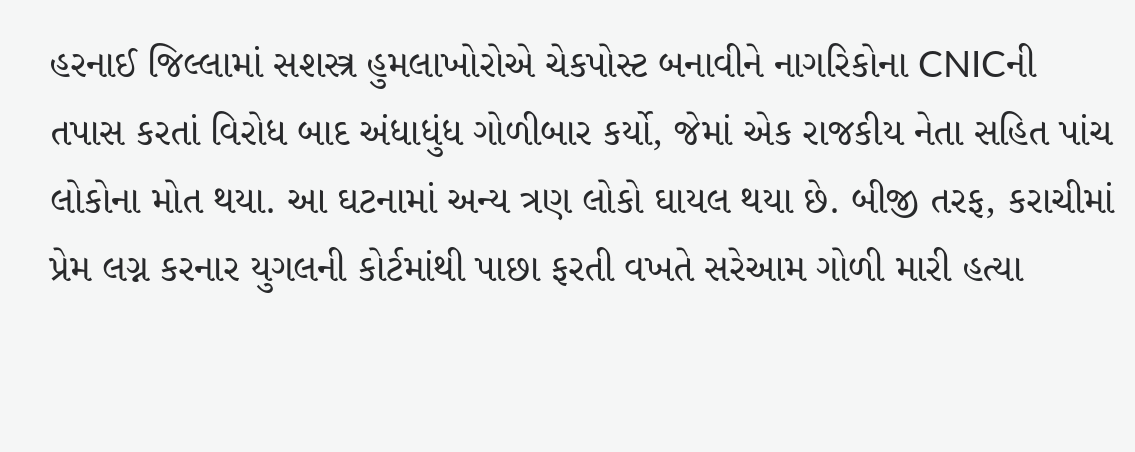હરનાઈ જિલ્લામાં સશસ્ત્ર હુમલાખોરોએ ચેકપોસ્ટ બનાવીને નાગરિકોના CNICની તપાસ કરતાં વિરોધ બાદ અંધાધુંધ ગોળીબાર કર્યો, જેમાં એક રાજકીય નેતા સહિત પાંચ લોકોના મોત થયા. આ ઘટનામાં અન્ય ત્રણ લોકો ઘાયલ થયા છે. બીજી તરફ, કરાચીમાં પ્રેમ લગ્ન કરનાર યુગલની કોર્ટમાંથી પાછા ફરતી વખતે સરેઆમ ગોળી મારી હત્યા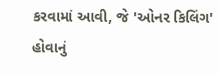કરવામાં આવી, જે 'ઓનર કિલિંગ' હોવાનું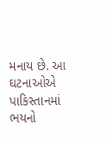મનાય છે. આ ઘટનાઓએ પાકિસ્તાનમાં ભયનો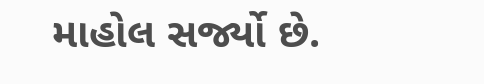માહોલ સર્જ્યો છે.